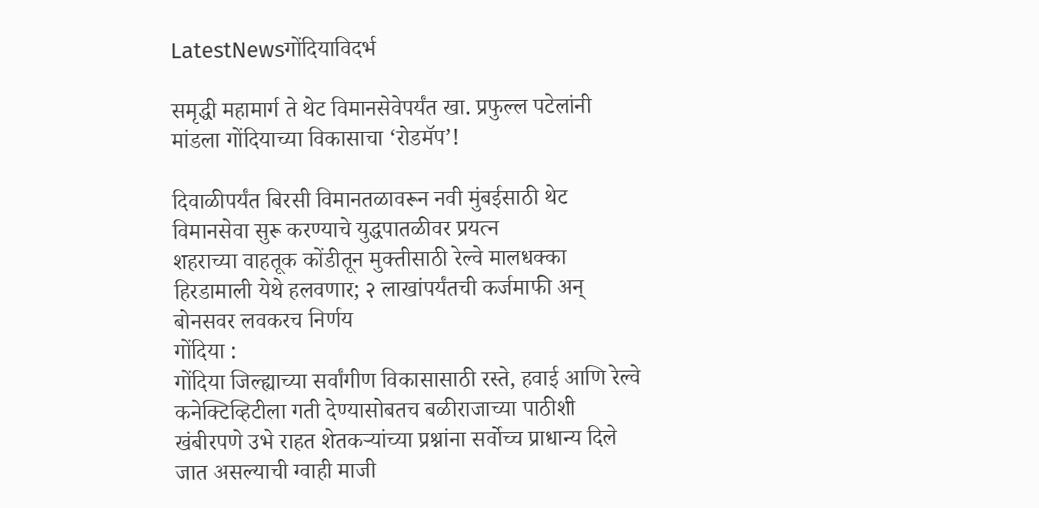LatestNewsगोंदियाविदर्भ

समृद्धी महामार्ग ते थेट विमानसेवेपर्यंत खा. प्रफुल्ल पटेलांनी मांडला गोंदियाच्या विकासाचा ‘रोडमॅप’!

दिवाळीपर्यंत बिरसी विमानतळावरून नवी मुंबईसाठी थेट विमानसेवा सुरू करण्याचे युद्धपातळीवर प्रयत्न
शहराच्या वाहतूक कोंडीतून मुक्तीसाठी रेल्वे मालधक्का हिरडामाली येथे हलवणार; २ लाखांपर्यंतची कर्जमाफी अन् बोनसवर लवकरच निर्णय
गोंदिया :
गोंदिया जिल्ह्याच्या सर्वांगीण विकासासाठी रस्ते, हवाई आणि रेल्वे कनेक्टिव्हिटीला गती देण्यासोबतच बळीराजाच्या पाठीशी खंबीरपणे उभे राहत शेतकऱ्यांच्या प्रश्नांना सर्वोच्च प्राधान्य दिले जात असल्याची ग्वाही माजी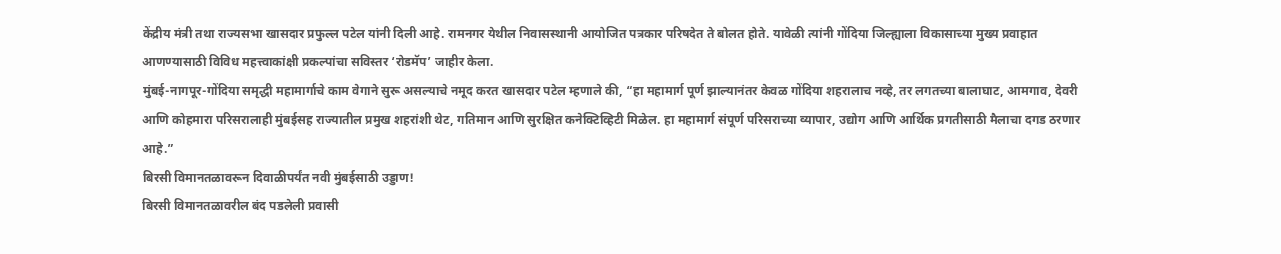केंद्रीय मंत्री तथा राज्यसभा खासदार प्रफुल्ल पटेल यांनी दिली आहे. रामनगर येथील निवासस्थानी आयोजित पत्रकार परिषदेत ते बोलत होते. यावेळी त्यांनी गोंदिया जिल्ह्याला विकासाच्या मुख्य प्रवाहात आणण्यासाठी विविध महत्त्वाकांक्षी प्रकल्पांचा सविस्तर ‘रोडमॅप’ जाहीर केला.
मुंबई-नागपूर-गोंदिया समृद्धी महामार्गाचे काम वेगाने सुरू असल्याचे नमूद करत खासदार पटेल म्हणाले की, “हा महामार्ग पूर्ण झाल्यानंतर केवळ गोंदिया शहरालाच नव्हे, तर लगतच्या बालाघाट, आमगाव, देवरी आणि कोहमारा परिसरालाही मुंबईसह राज्यातील प्रमुख शहरांशी थेट, गतिमान आणि सुरक्षित कनेक्टिव्हिटी मिळेल. हा महामार्ग संपूर्ण परिसराच्या व्यापार, उद्योग आणि आर्थिक प्रगतीसाठी मैलाचा दगड ठरणार आहे.”
बिरसी विमानतळावरून दिवाळीपर्यंत नवी मुंबईसाठी उड्डाण!
बिरसी विमानतळावरील बंद पडलेली प्रवासी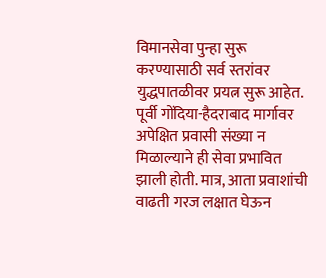विमानसेवा पुन्हा सुरू करण्यासाठी सर्व स्तरांवर युद्धपातळीवर प्रयत्न सुरू आहेत. पूर्वी गोंदिया-हैदराबाद मार्गावर अपेक्षित प्रवासी संख्या न मिळाल्याने ही सेवा प्रभावित झाली होती. मात्र, आता प्रवाशांची वाढती गरज लक्षात घेऊन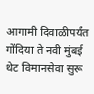आगामी दिवाळीपर्यंत गोंदिया ते नवी मुंबई थेट विमानसेवा सुरू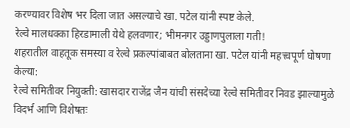करण्यावर विशेष भर दिला जात असल्याचे खा. पटेल यांनी स्पष्ट केले.
रेल्वे मालधक्का हिरडामाली येथे हलवणार; भीमनगर उड्डाणपुलाला गती!
शहरातील वाहतूक समस्या व रेल्वे प्रकल्पांबाबत बोलताना खा. पटेल यांनी महत्त्वपूर्ण घोषणा केल्या:
रेल्वे समितीवर नियुक्ती: खासदार राजेंद्र जैन यांची संसदेच्या रेल्वे समितीवर निवड झाल्यामुळे विदर्भ आणि विशेषतः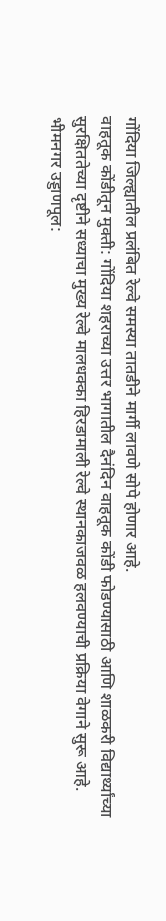गोंदिया जिल्ह्यातील प्रलंबित रेल्वे समस्या तातडीने मार्गी लावणे सोपे होणार आहे.
वाहतूक कोंडीतून मुक्ती: गोंदिया शहराच्या उत्तर भागातील दैनंदिन वाहतूक कोंडी फोडण्यासाठी आणि शाळकरी विद्यार्थ्यांच्या सुरक्षिततेच्या दृष्टीने सध्याचा मुख्य रेल्वे मालधक्का हिरडामाली रेल्वे स्थानकाजवळ हलवण्याची प्रक्रिया वेगाने सुरू आहे.
भीमनगर उड्डाणपूल: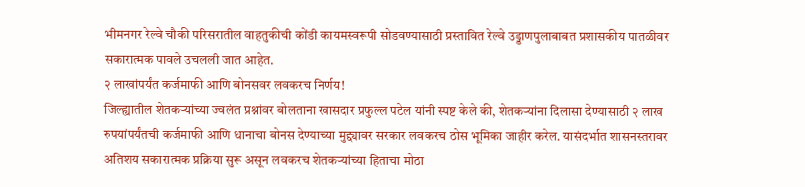भीमनगर रेल्वे चौकी परिसरातील वाहतुकीची कोंडी कायमस्वरूपी सोडवण्यासाठी प्रस्तावित रेल्वे उड्डाणपुलाबाबत प्रशासकीय पातळीवर सकारात्मक पावले उचलली जात आहेत.
२ लाखांपर्यंत कर्जमाफी आणि बोनसवर लवकरच निर्णय!
जिल्ह्यातील शेतकऱ्यांच्या ज्वलंत प्रश्नांवर बोलताना खासदार प्रफुल्ल पटेल यांनी स्पष्ट केले की, शेतकऱ्यांना दिलासा देण्यासाठी २ लाख रुपयांपर्यंतची कर्जमाफी आणि धानाचा बोनस देण्याच्या मुद्द्यावर सरकार लवकरच ठोस भूमिका जाहीर करेल. यासंदर्भात शासनस्तरावर अतिशय सकारात्मक प्रक्रिया सुरू असून लवकरच शेतकऱ्यांच्या हिताचा मोठा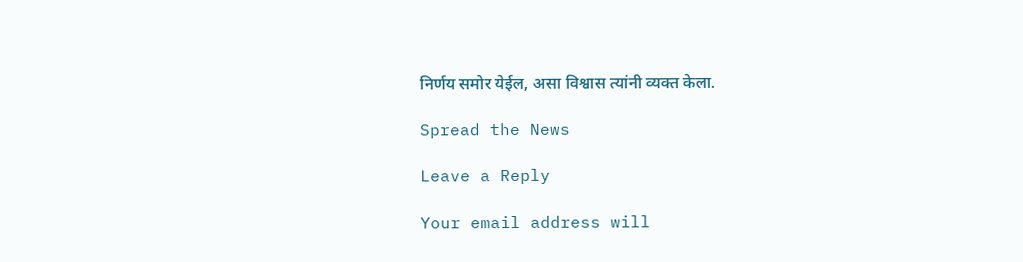निर्णय समोर येईल, असा विश्वास त्यांनी व्यक्त केला.

Spread the News

Leave a Reply

Your email address will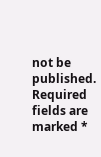not be published. Required fields are marked *